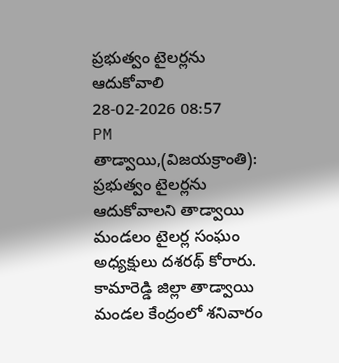ప్రభుత్వం టైలర్లను ఆదుకోవాలి
28-02-2026 08:57 PM
తాడ్వాయి,(విజయక్రాంతి): ప్రభుత్వం టైలర్లను ఆదుకోవాలని తాడ్వాయి మండలం టైలర్ల సంఘం అధ్యక్షులు దశరథ్ కోరారు. కామారెడ్డి జిల్లా తాడ్వాయి మండల కేంద్రంలో శనివారం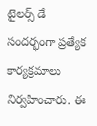టైలర్స్ డే సందర్భంగా ప్రత్యేక కార్యక్రమాలు నిర్వహించారు. ఈ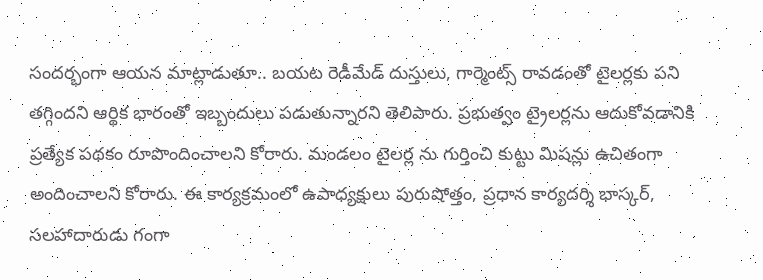సందర్భంగా ఆయన మాట్లాడుతూ.. బయట రెడీమేడ్ దుస్తులు, గార్మెంట్స్ రావడంతో టైలర్లకు పని తగ్గిందని ఆర్థిక భారంతో ఇబ్బందులు పడుతున్నారని తెలిపారు. ప్రభుత్వం ట్రైలర్లను ఆదుకోవడానికి ప్రత్యేక పథకం రూపొందించాలని కోరారు. మండలం టైలర్ల ను గుర్తించి కుట్టు మిషన్లు ఉచితంగా అందించాలని కోరారు. ఈ కార్యక్రమంలో ఉపాధ్యక్షులు పురుషోత్తం, ప్రధాన కార్యదర్శి భాస్కర్, సలహాదారుడు గంగా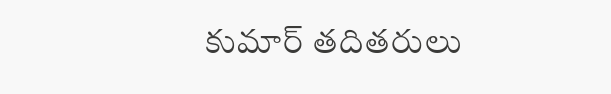కుమార్ తదితరులు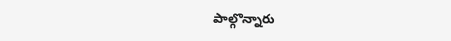పాల్గొన్నారు